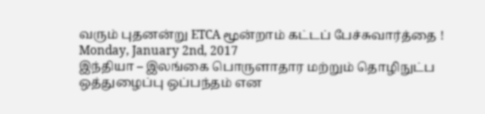வரும் புதனன்று ETCA மூன்றாம் கட்டப் பேச்சுவார்த்தை !
Monday, January 2nd, 2017
இந்தியா – இலங்கை பொருளாதார மற்றும் தொழிநுட்ப ஒத்துழைப்பு ஒப்பந்தம் என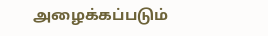அழைக்கப்படும்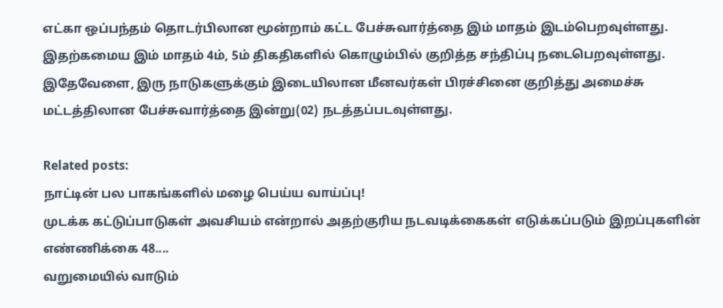எட்கா ஒப்பந்தம் தொடர்பிலான மூன்றாம் கட்ட பேச்சுவார்த்தை இம் மாதம் இடம்பெறவுள்ளது.
இதற்கமைய இம் மாதம் 4ம், 5ம் திகதிகளில் கொழும்பில் குறித்த சந்திப்பு நடைபெறவுள்ளது. இதேவேளை, இரு நாடுகளுக்கும் இடையிலான மீனவர்கள் பிரச்சினை குறித்து அமைச்சு மட்டத்திலான பேச்சுவார்த்தை இன்று(02) நடத்தப்படவுள்ளது.

Related posts:
நாட்டின் பல பாகங்களில் மழை பெய்ய வாய்ப்பு!
முடக்க கட்டுப்பாடுகள் அவசியம் என்றால் அதற்குரிய நடவடிக்கைகள் எடுக்கப்படும் இறப்புகளின் எண்ணிக்கை 48....
வறுமையில் வாடும்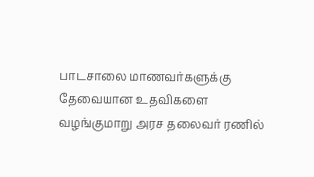பாடசாலை மாணவர்களுக்கு தேவையான உதவிகளை வழங்குமாறு அரச தலைவர் ரணில்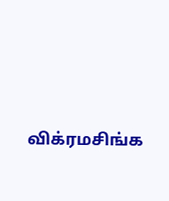விக்ரமசிங்க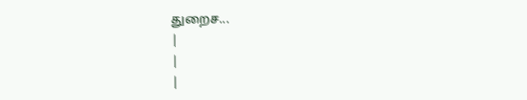துறைச...
|
|
|